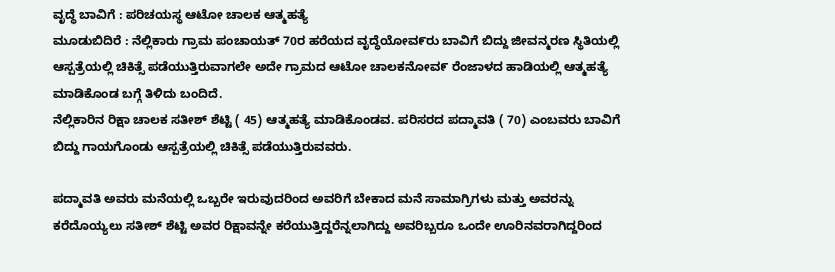ವೃದ್ಧೆ ಬಾವಿಗೆ : ಪರಿಚಯಸ್ಥ ಆಟೋ ಚಾಲಕ ಆತ್ಮಹತ್ಯೆ
ಮೂಡುಬಿದಿರೆ : ನೆಲ್ಲಿಕಾರು ಗ್ರಾಮ ಪಂಚಾಯತ್ 70ರ ಹರೆಯದ ವೃದ್ಧೆಯೋವ೯ರು ಬಾವಿಗೆ ಬಿದ್ದು ಜೀವನ್ಮರಣ ಸ್ಥಿತಿಯಲ್ಲಿ ಆಸ್ಪತ್ರೆಯಲ್ಲಿ ಚಿಕಿತ್ಸೆ ಪಡೆಯುತ್ತಿರುವಾಗಲೇ ಅದೇ ಗ್ರಾಮದ ಆಟೋ ಚಾಲಕನೋವ೯ ರೆಂಜಾಳದ ಹಾಡಿಯಲ್ಲಿ ಆತ್ಮಹತ್ಯೆ ಮಾಡಿಕೊಂಡ ಬಗ್ಗೆ ತಿಳಿದು ಬಂದಿದೆ.
ನೆಲ್ಲಿಕಾರಿನ ರಿಕ್ಷಾ ಚಾಲಕ ಸತೀಶ್ ಶೆಟ್ಟಿ ( 45) ಆತ್ಮಹತ್ಯೆ ಮಾಡಿಕೊಂಡವ. ಪರಿಸರದ ಪದ್ಮಾವತಿ ( 70) ಎಂಬವರು ಬಾವಿಗೆ ಬಿದ್ದು ಗಾಯಗೊಂಡು ಆಸ್ಪತ್ರೆಯಲ್ಲಿ ಚಿಕಿತ್ಸೆ ಪಡೆಯುತ್ತಿರುವವರು.

ಪದ್ಮಾವತಿ ಅವರು ಮನೆಯಲ್ಲಿ ಒಬ್ಬರೇ ಇರುವುದರಿಂದ ಅವರಿಗೆ ಬೇಕಾದ ಮನೆ ಸಾಮಾಗ್ರಿಗಳು ಮತ್ತು ಅವರನ್ನು ಕರೆದೊಯ್ಯಲು ಸತೀಶ್ ಶೆಟ್ಟಿ ಅವರ ರಿಕ್ಷಾವನ್ನೇ ಕರೆಯುತ್ತಿದ್ದರೆನ್ನಲಾಗಿದ್ದು ಅವರಿಬ್ಬರೂ ಒಂದೇ ಊರಿನವರಾಗಿದ್ದರಿಂದ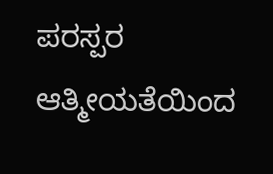ಪರಸ್ಪರ ಆತ್ಮೀಯತೆಯಿಂದ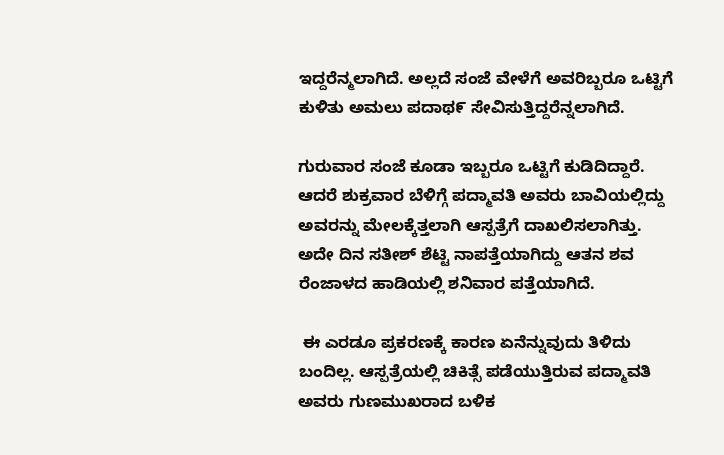ಇದ್ದರೆನ್ಮಲಾಗಿದೆ. ಅಲ್ಲದೆ ಸಂಜೆ ವೇಳೆಗೆ ಅವರಿಬ್ಬರೂ ಒಟ್ಟಿಗೆ ಕುಳಿತು ಅಮಲು ಪದಾಥ೯ ಸೇವಿಸುತ್ತಿದ್ದರೆನ್ನಲಾಗಿದೆ.

ಗುರುವಾರ ಸಂಜೆ ಕೂಡಾ ಇಬ್ಬರೂ ಒಟ್ಟಿಗೆ ಕುಡಿದಿದ್ದಾರೆ. ಆದರೆ ಶುಕ್ರವಾರ ಬೆಳಿಗ್ಗೆ ಪದ್ಮಾವತಿ ಅವರು ಬಾವಿಯಲ್ಲಿದ್ದು ಅವರನ್ನು ಮೇಲಕ್ಕೆತ್ತಲಾಗಿ ಆಸ್ಪತ್ರೆಗೆ ದಾಖಲಿಸಲಾಗಿತ್ತು. ಅದೇ ದಿನ ಸತೀಶ್ ಶೆಟ್ಟಿ ನಾಪತ್ತೆಯಾಗಿದ್ದು ಆತನ ಶವ ರೆಂಜಾಳದ ಹಾಡಿಯಲ್ಲಿ ಶನಿವಾರ ಪತ್ತೆಯಾಗಿದೆ.

 ಈ ಎರಡೂ ಪ್ರಕರಣಕ್ಕೆ ಕಾರಣ ಏನೆನ್ನುವುದು ತಿಳಿದು ಬಂದಿಲ್ಲ. ಆಸ್ಪತ್ರೆಯಲ್ಲಿ ಚಿಕಿತ್ಸೆ ಪಡೆಯುತ್ತಿರುವ ಪದ್ಮಾವತಿ ಅವರು ಗುಣಮುಖರಾದ ಬಳಿಕ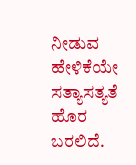ನೀಡುವ ಹೇಳಿಕೆಯೇ ಸತ್ಯಾಸತ್ಯತೆ ಹೊರ ಬರಲಿದೆ.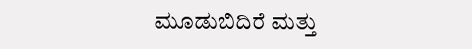ಮೂಡುಬಿದಿರೆ ಮತ್ತು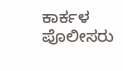ಕಾರ್ಕಳ ಪೊಲೀಸರು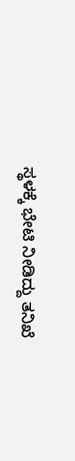ಸ್ಥಳಕ್ಕೆ ಭೇಟಿ ನೀಡಿದ್ದು ತನಿಖೆ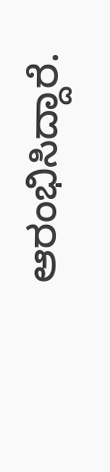ಆರಂಭಿಸಿದ್ದಾರೆ.